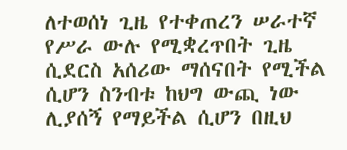ለተወሰነ ጊዜ የተቀጠረን ሠራተኛ የሥራ ውሉ የሚቋረጥበት ጊዜ ሲደርስ አሰሪው ማሰናበት የሚችል ሲሆን ስንብቱ ከህግ ውጪ ነው ሊያሰኝ የማይችል ሲሆን በዚህ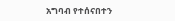አግባብ የተሰናበተን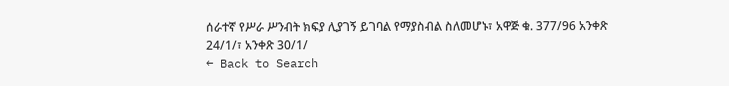ሰራተኛ የሥራ ሥንብት ክፍያ ሊያገኝ ይገባል የማያስብል ስለመሆኑ፣ አዋጅ ቁ. 377/96 አንቀጽ 24/1/፣ አንቀጽ 30/1/
← Back to Search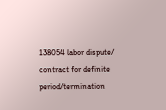138054 labor dispute/ contract for definite period/termination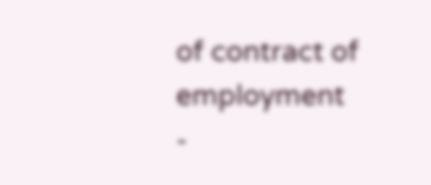of contract of employment
-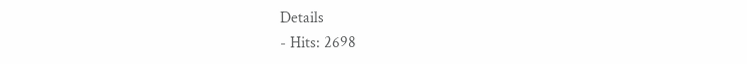Details
- Hits: 2698